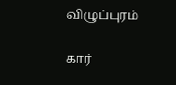விழுப்புரம்

கார்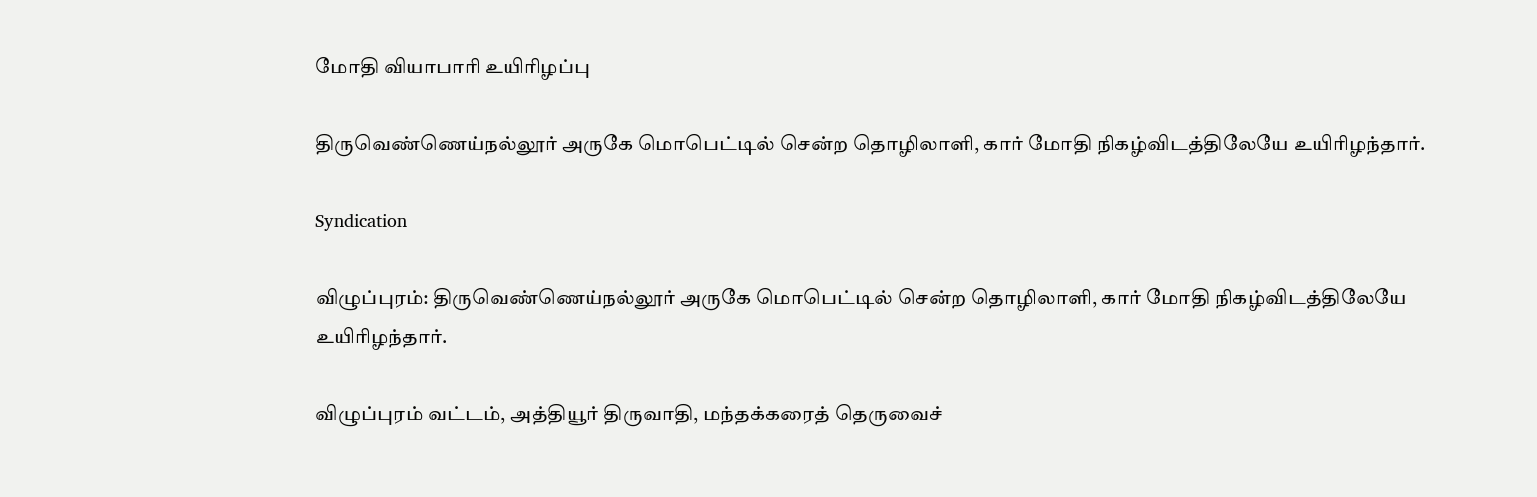மோதி வியாபாரி உயிரிழப்பு

திருவெண்ணெய்நல்லூர் அருகே மொபெட்டில் சென்ற தொழிலாளி, கார் மோதி நிகழ்விடத்திலேயே உயிரிழந்தார்.

Syndication

விழுப்புரம்: திருவெண்ணெய்நல்லூர் அருகே மொபெட்டில் சென்ற தொழிலாளி, கார் மோதி நிகழ்விடத்திலேயே உயிரிழந்தார்.

விழுப்புரம் வட்டம், அத்தியூர் திருவாதி, மந்தக்கரைத் தெருவைச்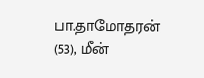பா.தாமோதரன் (53), மீன்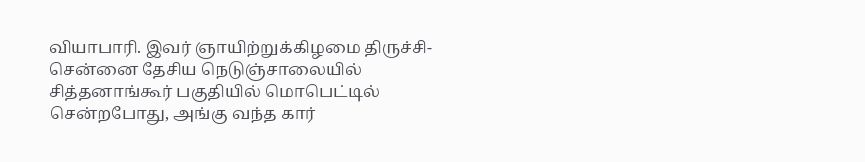வியாபாரி. இவர் ஞாயிற்றுக்கிழமை திருச்சி- சென்னை தேசிய நெடுஞ்சாலையில் சித்தனாங்கூர் பகுதியில் மொபெட்டில் சென்றபோது, அங்கு வந்த கார்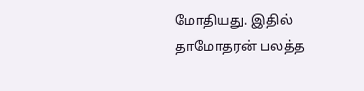மோதியது. இதில் தாமோதரன் பலத்த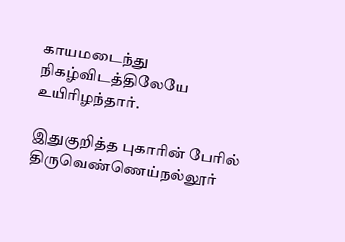காயமடைந்து நிகழ்விடத்திலேயே உயிரிழந்தார்.

இதுகுறித்த புகாரின் பேரில் திருவெண்ணெய்நல்லூர்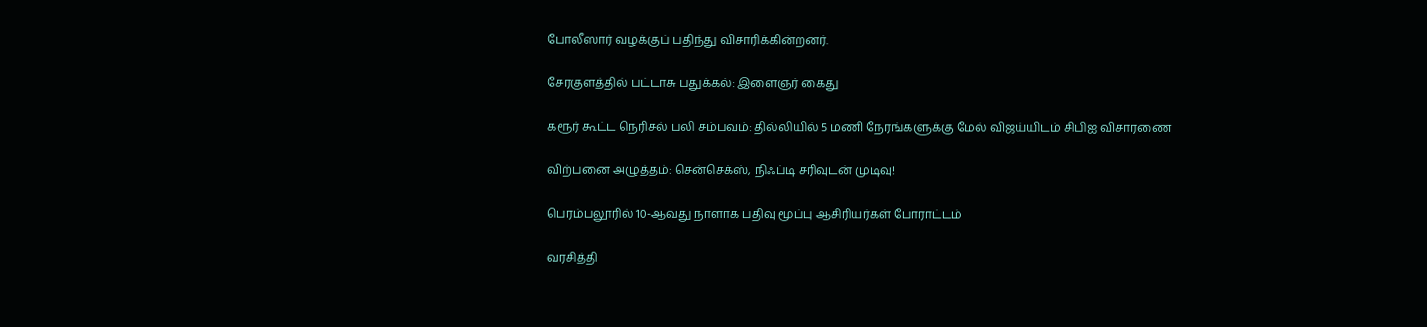போலீஸார் வழக்குப் பதிந்து விசாரிக்கின்றனர்.

சேரகுளத்தில் பட்டாசு பதுக்கல்: இளைஞர் கைது

கரூர் கூட்ட நெரிசல் பலி சம்பவம்: தில்லியில் 5 மணி நேரங்களுக்கு மேல் விஜய்யிடம் சிபிஐ விசாரணை

விற்பனை அழுத்தம்: சென்செக்ஸ், நிஃப்டி சரிவுடன் முடிவு!

பெரம்பலூரில் 10-ஆவது நாளாக பதிவு மூப்பு ஆசிரியர்கள் போராட்டம்

வரசித்தி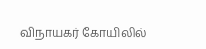விநாயகர் கோயிலில்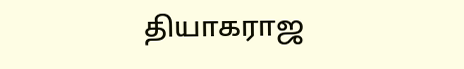தியாகராஜ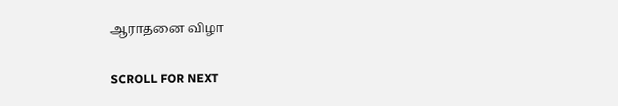ஆராதனை விழா

SCROLL FOR NEXT